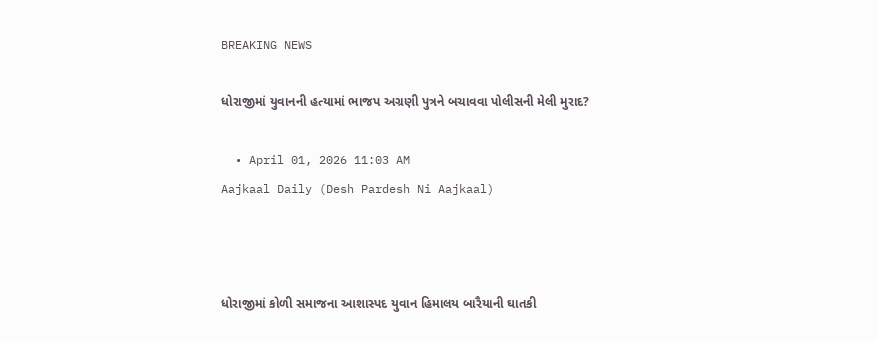BREAKING NEWS

ધોરાજીમાં યુવાનની હત્યામાં ભાજપ અગ્રણી પુત્રને બચાવવા પોલીસની મેલી મુરાદ?

  • April 01, 2026 11:03 AM
Aajkaal Daily (Desh Pardesh Ni Aajkaal)



ધોરાજીમાં કોળી સમાજના આશાસ્પદ યુવાન હિમાલય બારૈયાની ઘાતકી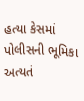હત્યા કેસમાં પોલીસની ભૂમિકા અત્યતં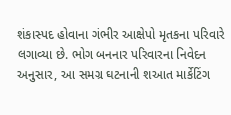શંકાસ્પદ હોવાના ગંભીર આક્ષેપો મૃતકના પરિવારે લગાવ્યા છે. ભોગ બનનાર પરિવારના નિવેદન અનુસાર, આ સમગ્ર ઘટનાની શઆત માર્કેટિંગ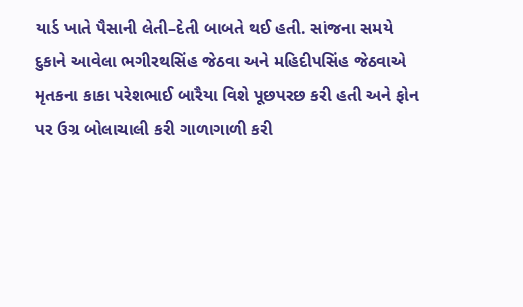યાર્ડ ખાતે પૈસાની લેતી–દેતી બાબતે થઈ હતી. સાંજના સમયે દુકાને આવેલા ભગીરથસિંહ જેઠવા અને મહિદીપસિંહ જેઠવાએ મૃતકના કાકા પરેશભાઈ બારૈયા વિશે પૂછપરછ કરી હતી અને ફોન પર ઉગ્ર બોલાચાલી કરી ગાળાગાળી કરી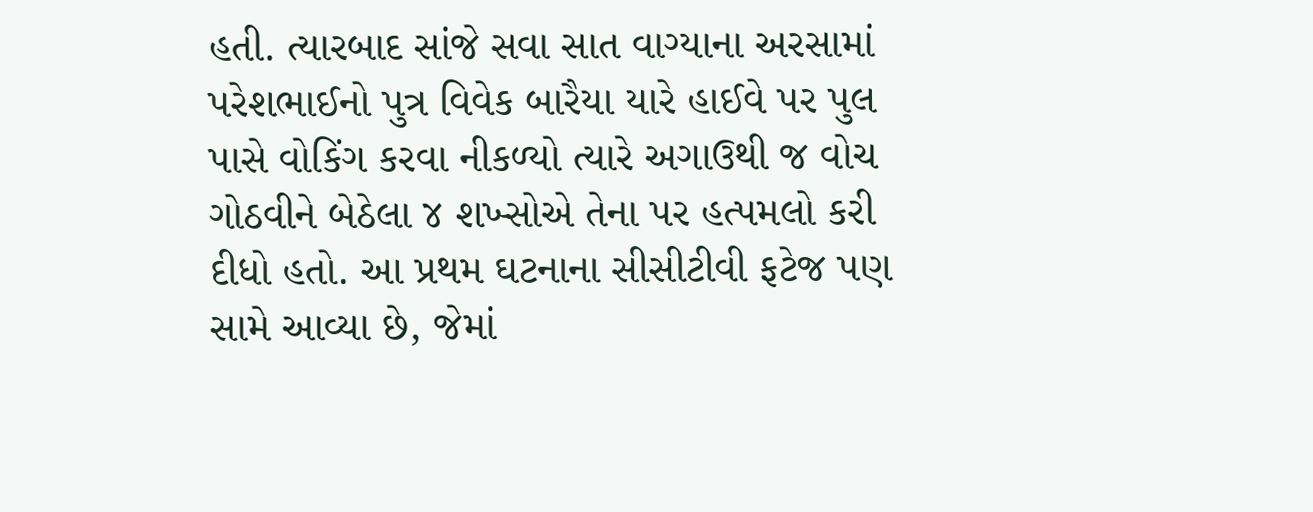હતી. ત્યારબાદ સાંજે સવા સાત વાગ્યાના અરસામાં પરેશભાઈનો પુત્ર વિવેક બારૈયા યારે હાઈવે પર પુલ પાસે વોકિંગ કરવા નીકળ્યો ત્યારે અગાઉથી જ વોચ ગોઠવીને બેઠેલા ૪ શખ્સોએ તેના પર હત્પમલો કરી દીધો હતો. આ પ્રથમ ઘટનાના સીસીટીવી ફટેજ પણ સામે આવ્યા છે, જેમાં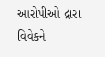આરોપીઓ દ્રારા વિવેકને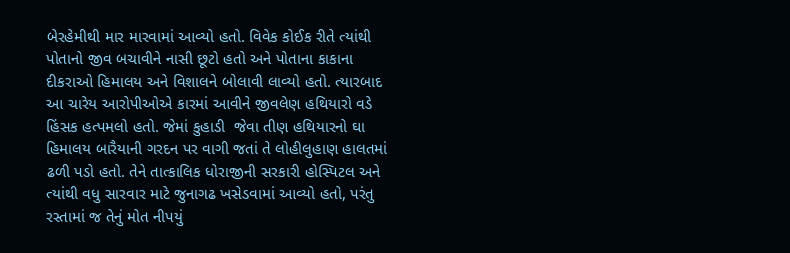બેરહેમીથી માર મારવામાં આવ્યો હતો. વિવેક કોઈક રીતે ત્યાંથી પોતાનો જીવ બચાવીને નાસી છૂટો હતો અને પોતાના કાકાના દીકરાઓ હિમાલય અને વિશાલને બોલાવી લાવ્યો હતો. ત્યારબાદ આ ચારેય આરોપીઓએ કારમાં આવીને જીવલેણ હથિયારો વડે હિંસક હત્પમલો હતો. જેમાં કુહાડી  જેવા તીણ હથિયારનો ઘા હિમાલય બારૈયાની ગરદન પર વાગી જતાં તે લોહીલુહાણ હાલતમાં ઢળી પડો હતો. તેને તાત્કાલિક ધોરાજીની સરકારી હોસ્પિટલ અને ત્યાંથી વધુ સારવાર માટે જુનાગઢ ખસેડવામાં આવ્યો હતો, પરંતુ રસ્તામાં જ તેનું મોત નીપયું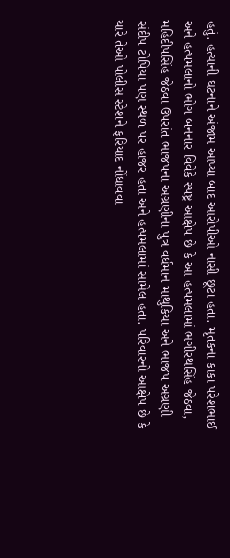હતું. હત્યાની ઘટનાને અંજામ આપ્યા બાદ આરોપીઓ નાસી છૂટા હતા. મૃતકના કાકા પરેશભાઈ અને હત્પમલાનો ભોગ બનનાર વિવેકે સ્પષ્ટ્ર આક્ષેપ છે કે આ હત્પમલામાં ભગીરથસિંહ જેઠવા, મહિદીપસિંહ જેઠવા ઉપરાંત ભાજપના અગ્રણીના પુત્ર વર્ધમાન માથુકિયા અને ભાજપ અગ્રણી સંદીપ ટોપિયા પણ સ્થળ પર હાજર હતા અને હત્પમલામાં સામેલ હતા. પરિવારનો આક્ષેપ છે કે યારે તેઓ પોલીસ સ્ટેશને ફરિયાદ નોંધાવવા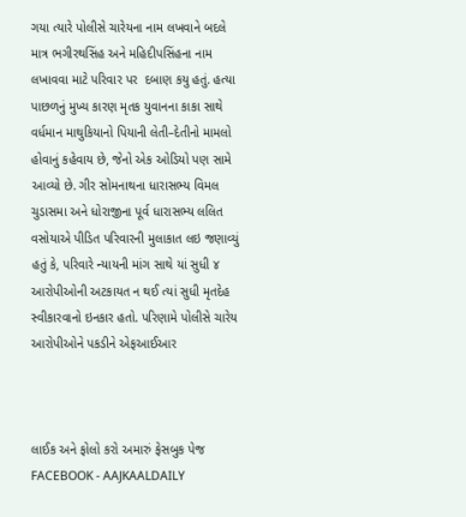ગયા ત્યારે પોલીસે ચારેયના નામ લખવાને બદલે માત્ર ભગીરથસિંહ અને મહિદીપસિંહના નામ લખાવવા માટે પરિવાર પર  દબાણ કયુ હતું. હત્યા પાછળનું મુખ્ય કારણ મૃતક યુવાનના કાકા સાથે વર્ધમાન માથુકિયાનો પિયાની લેતી–દેતીનો મામલો હોવાનું કહેવાય છે, જેનો એક ઓડિયો પણ સામે આવ્યો છે. ગીર સોમનાથના ધારાસભ્ય વિમલ ચુડાસમા અને ધોરાજીના પૂર્વ ધારાસભ્ય લલિત વસોયાએ પીડિત પરિવારની મુલાકાત લઇ જણાવ્યું હતું કે, પરિવારે ન્યાયની માંગ સાથે યાં સુધી ૪ આરોપીઓની અટકાયત ન થઈ ત્યાં સુધી મૃતદેહ સ્વીકારવાનો ઇનકાર હતો. પરિણામે પોલીસે ચારેય આરોપીઓને પકડીને એફઆઈઆર



લાઈક અને ફોલો કરો અમારું ફેસબુક પેજ FACEBOOK - AAJKAALDAILY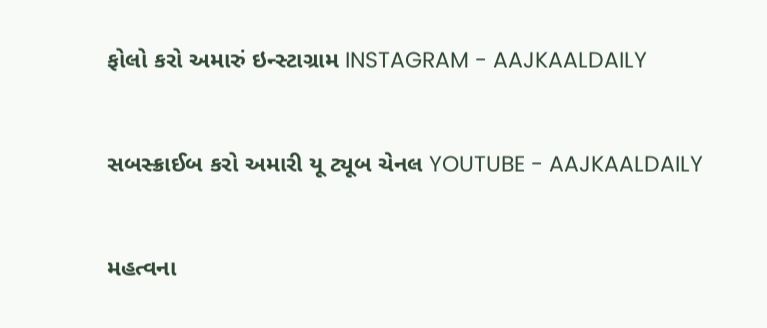ફોલો કરો અમારું ઇન્સ્ટાગ્રામ INSTAGRAM - AAJKAALDAILY


સબસ્ક્રાઈબ કરો અમારી યૂ ટ્યૂબ ચેનલ YOUTUBE - AAJKAALDAILY


મહત્વના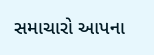સમાચારો આપના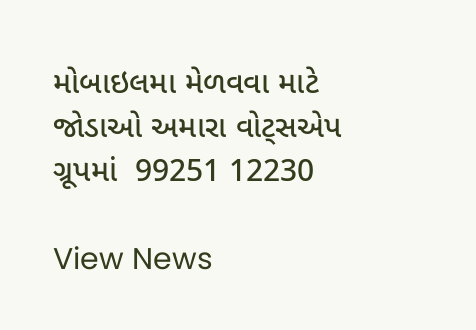મોબાઇલમા મેળવવા માટે જોડાઓ અમારા વોટ્સએપ ગ્રૂપમાં  99251 12230

View News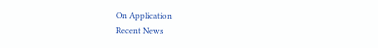On Application
Recent News